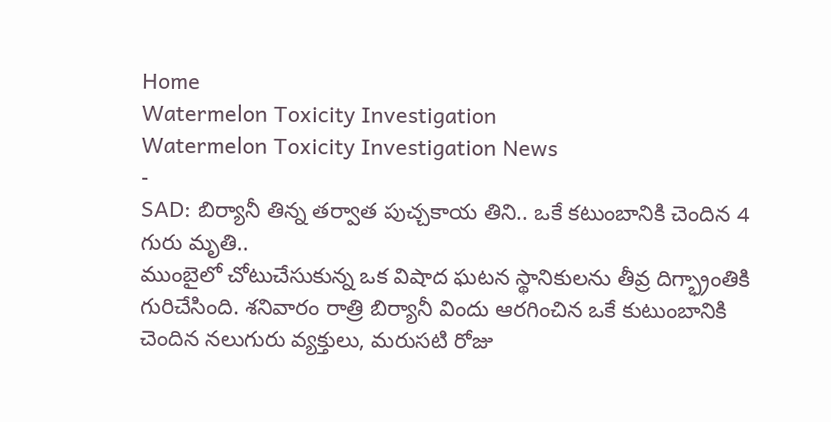Home
Watermelon Toxicity Investigation
Watermelon Toxicity Investigation News
-
SAD: బిర్యానీ తిన్న తర్వాత పుచ్చకాయ తిని.. ఒకే కటుంబానికి చెందిన 4 గురు మృతి..
ముంబైలో చోటుచేసుకున్న ఒక విషాద ఘటన స్థానికులను తీవ్ర దిగ్భ్రాంతికి గురిచేసింది. శనివారం రాత్రి బిర్యానీ విందు ఆరగించిన ఒకే కుటుంబానికి చెందిన నలుగురు వ్యక్తులు, మరుసటి రోజు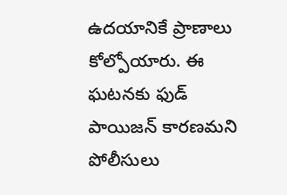ఉదయానికే ప్రాణాలు కోల్పోయారు. ఈ ఘటనకు ఫుడ్ పాయిజన్ కారణమని పోలీసులు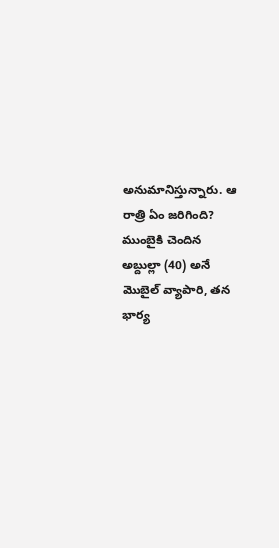అనుమానిస్తున్నారు. ఆ రాత్రి ఏం జరిగింది? ముంబైకి చెందిన అబ్దుల్లా (40) అనే మొబైల్ వ్యాపారి, తన భార్య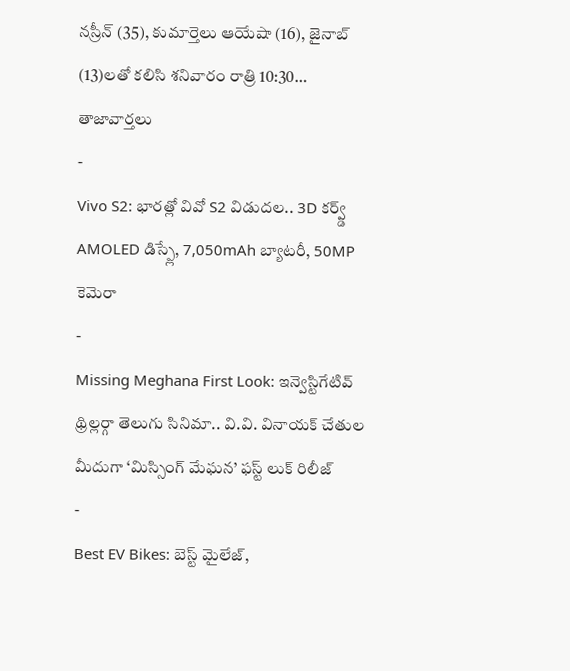నస్రీన్ (35), కుమార్తెలు ఆయేషా (16), జైనాబ్ (13)లతో కలిసి శనివారం రాత్రి 10:30…
తాజావార్తలు
-
Vivo S2: భారత్లో వివో S2 విడుదల.. 3D కర్వ్డ్ AMOLED డిస్ప్లే, 7,050mAh బ్యాటరీ, 50MP కెమెరా
-
Missing Meghana First Look: ఇన్వెస్టిగేటివ్ థ్రిల్లర్గా తెలుగు సినిమా.. వి.వి. వినాయక్ చేతుల మీదుగా ‘మిస్సింగ్ మేఘన’ ఫస్ట్ లుక్ రిలీజ్
-
Best EV Bikes: బెస్ట్ మైలేజ్,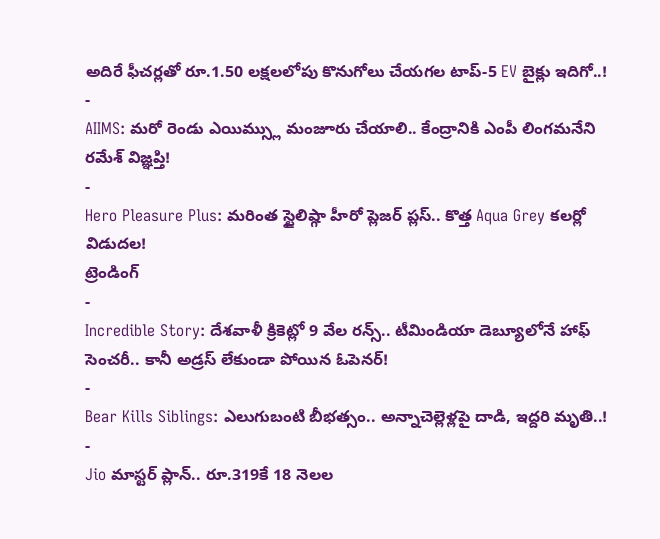అదిరే ఫీచర్లతో రూ.1.50 లక్షలలోపు కొనుగోలు చేయగల టాప్-5 EV బైక్లు ఇదిగో..!
-
AIIMS: మరో రెండు ఎయిమ్స్లు మంజూరు చేయాలి.. కేంద్రానికి ఎంపీ లింగమనేని రమేశ్ విజ్ఞప్తి!
-
Hero Pleasure Plus: మరింత స్టైలిష్గా హీరో ప్లెజర్ ప్లస్.. కొత్త Aqua Grey కలర్లో విడుదల!
ట్రెండింగ్
-
Incredible Story: దేశవాళీ క్రికెట్లో 9 వేల రన్స్.. టీమిండియా డెబ్యూలోనే హాఫ్ సెంచరీ.. కానీ అడ్రస్ లేకుండా పోయిన ఓపెనర్!
-
Bear Kills Siblings: ఎలుగుబంటి బీభత్సం.. అన్నాచెల్లెళ్లపై దాడి, ఇద్దరి మృతి..!
-
Jio మాస్టర్ ప్లాన్.. రూ.319కే 18 నెలల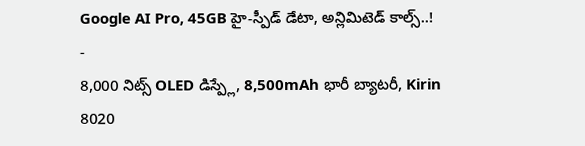Google AI Pro, 45GB హై-స్పీడ్ డేటా, అన్లిమిటెడ్ కాల్స్..!
-
8,000 నిట్స్ OLED డిస్ప్లే, 8,500mAh భారీ బ్యాటరీ, Kirin 8020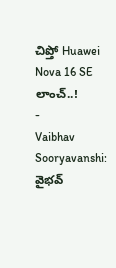చిప్తో Huawei Nova 16 SE లాంచ్..!
-
Vaibhav Sooryavanshi: వైభవ్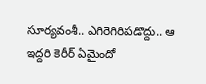సూర్యవంశీ.. ఎగిరెగిరిపడొద్దు.. ఆ ఇద్దరి కెరీర్ ఏమైందో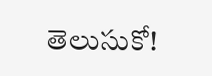తెలుసుకో!